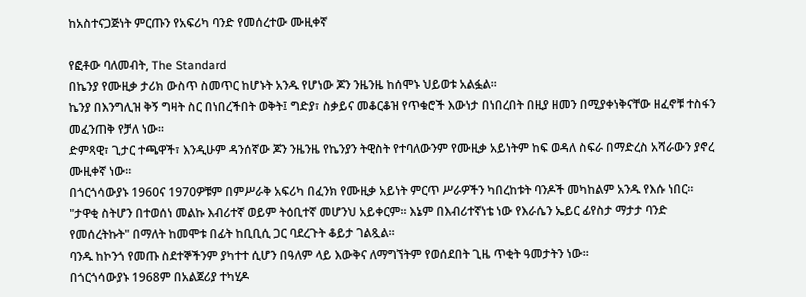ከአስተናጋጅነት ምርጡን የአፍሪካ ባንድ የመሰረተው ሙዚቀኛ

የፎቶው ባለመብት, The Standard
በኬንያ የሙዚቃ ታሪክ ውስጥ ስመጥር ከሆኑት አንዱ የሆነው ጆን ንዜንዜ ከሰሞኑ ህይወቱ አልፏል።
ኬንያ በእንግሊዝ ቅኝ ግዛት ስር በነበረችበት ወቅት፤ ግድያ፣ ስቃይና መቆርቆዝ የጥቁሮች እውነታ በነበረበት በዚያ ዘመን በሚያቀነቅናቸው ዘፈኖቹ ተስፋን መፈንጠቅ የቻለ ነው።
ድምጻዊ፣ ጊታር ተጫዋች፣ እንዲሁም ዳንሰኛው ጆን ንዜንዜ የኬንያን ትዊስት የተባለውንም የሙዚቃ አይነትም ከፍ ወዳለ ስፍራ በማድረስ አሻራውን ያኖረ ሙዚቀኛ ነው።
በጎርጎሳውያኑ 1960ና 1970ዎቹም በምሥራቅ አፍሪካ በፈንክ የሙዚቃ አይነት ምርጥ ሥራዎችን ካበረከቱት ባንዶች መካከልም አንዱ የእሱ ነበር።
"ታዋቂ ስትሆን በተወሰነ መልኩ እብሪተኛ ወይም ትዕቢተኛ መሆንህ አይቀርም። እኔም በእብሪተኛነቴ ነው የእራሴን ኤይር ፊየስታ ማታታ ባንድ የመሰረትኩት" በማለት ከመሞቱ በፊት ከቢቢሲ ጋር ባደረጉት ቆይታ ገልጿል።
ባንዱ ከኮንጎ የመጡ ስደተኞችንም ያካተተ ሲሆን በዓለም ላይ እውቅና ለማግኘትም የወሰደበት ጊዜ ጥቂት ዓመታትን ነው።
በጎርጎሳውያኑ 1968ም በአልጀሪያ ተካሂዶ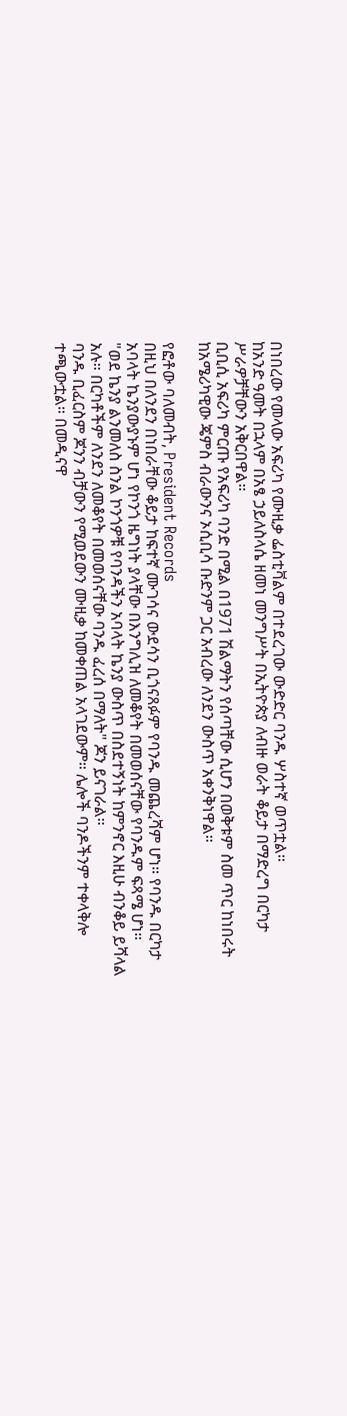በነበረው የመላው አፍሪካ የሙዚቃ ፌስቲቫልም በተደረገው ውድድር ባንዱ ሦስተኛ ወጥቷል።
ከአንድ ዓመት በኋላም በአፄ ኃይለስላሴ ዘመነ መንግሥት በኢትዮጵያ ለብዙ ወራት ቆይታ በማድረግ በርካታ ሥራዎቻቸውን አቅርበዋል።
ቢቢሲ አፍሪካ ምርጡ የአፍሪካ ባንድ በሚል በ1971 ሽልማትን የሰጣቸው ሲሆን በወቅቱም ስመ ጥር ከነበሩት ከአሜሪካዊው ጄምስ ብራውንና ኦሲቢሳ ቡድንም ጋር አብረው ለንደን ውስጥ አቀንቅነዋል።

የፎቶው ባለመብት, President Records
በዚህ በለንደን በነበራቸው ቆይታ ከፍተኛ ሙገሳና ውደሳን ቢጎናጸፉም የባንዱ መጨረሻም ሆነ። የባንዱ በርካታ አባላት ኬንያውያኑም ሆነ የኮንጎ ዜግነት ያላቸው በእንግሊዝ ለመቆየት በመወሰናቸው የባንዱም ፍጻሜ ሆነ።
"ወደ ኬንያ ልንመለስ ስንል ኮንጎዎቹ የባንዳችን አባላት ኬንያ ውስጥ በስደተኝነት ከምንኖር እዚሁ ብንቆይ ይሻላል አሉ። በርካቶችም ለንደን ለመቆየት በመወሰናቸው ባንዱ ፈረሰ በማለት" ጆን ይናገራል።
ባንዱ ቢፈርስም ጆንን ብቻውን የሚወደውን ሙዚቃ ከመቀጠል አላገደውም። ሌሎች ባንዶችንም ተቀላቅሎ ተጫውቷል። በመዲናዋ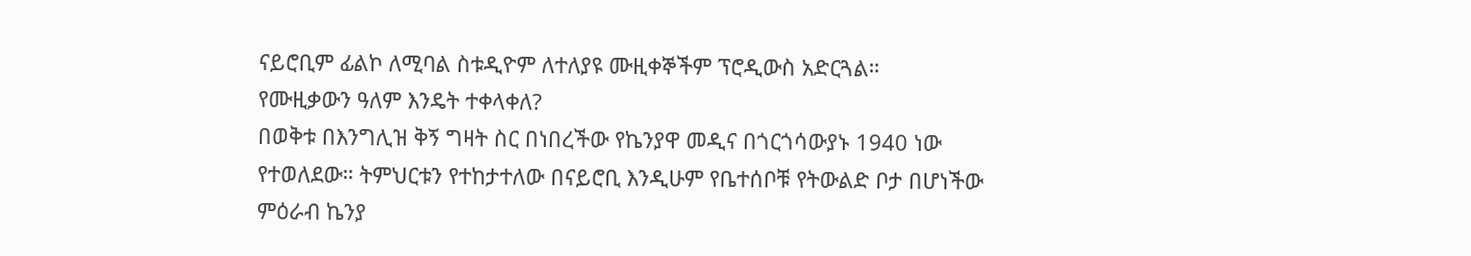ናይሮቢም ፊልኮ ለሚባል ስቱዲዮም ለተለያዩ ሙዚቀኞችም ፕሮዲውስ አድርጓል።
የሙዚቃውን ዓለም እንዴት ተቀላቀለ?
በወቅቱ በእንግሊዝ ቅኝ ግዛት ስር በነበረችው የኬንያዋ መዲና በጎርጎሳውያኑ 1940 ነው የተወለደው። ትምህርቱን የተከታተለው በናይሮቢ እንዲሁም የቤተሰቦቹ የትውልድ ቦታ በሆነችው ምዕራብ ኬንያ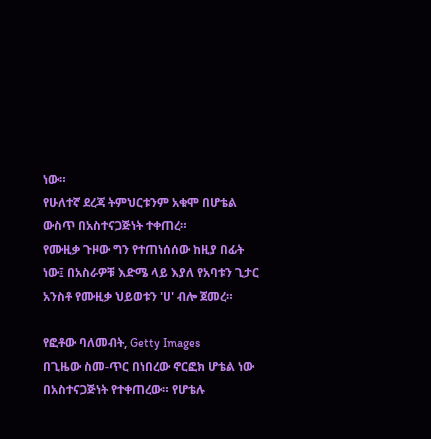ነው።
የሁለተኛ ደረጃ ትምህርቱንም አቁሞ በሆቴል ውስጥ በአስተናጋጅነት ተቀጠረ።
የሙዚቃ ጉዞው ግን የተጠነሰሰው ከዚያ በፊት ነው፤ በአስራዎቹ እድሜ ላይ እያለ የአባቱን ጊታር አንስቶ የሙዚቃ ህይወቱን 'ሀ' ብሎ ጀመረ።

የፎቶው ባለመብት, Getty Images
በጊዜው ስመ-ጥር በነበረው ኖርፎክ ሆቴል ነው በአስተናጋጅነት የተቀጠረው። የሆቴሉ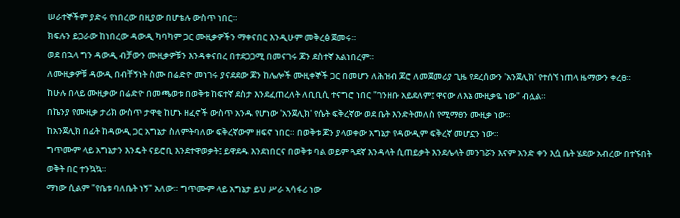ሠራተኞችም ያድሩ የነበረው በዚያው በሆቴሉ ውስጥ ነበር።
ክፍሉን ይጋራው ከነበረው ዳውዲ ካባካም ጋር ሙዚቃዎችን ማቀናበር እንዲሁም መቅረፅ ጀመሩ።
ወደ በኋላ ግን ዳውዲ ብቻውን ሙዚቃዎቹን እንዳቀናበረ በተደጋጋሚ በመናገሩ ጆን ደስተኛ አልነበረም።
ለሙዚቃዎቹ ዳውዲ በብቸኝነት ስሙ በሬድዮ መነገሩ ያናደደው ጆን ከሌሎች ሙዚቀኞች ጋር በመሆን ለሕዝብ ጆሮ ለመጀመሪያ ጊዜ የደረሰውን 'አንጀሊክ' የተሰኘ ነጠላ ዜማውን ቀረፀ።
ከሁሉ በላይ ሙዚቃው በሬድዮ በመጫወቱ በወቅቱ ከፍተኛ ደስታ እንደፈጠረለት ለቢቢሲ ተናግሮ ነበር "ገንዘቡ አይደለም፤ ዋናው ለእኔ ሙዚቃዬ ነው" ብሏል።
በኬንያ የሙዚቃ ታሪክ ውስጥ ታዋቂ ከሆኑ ዘፈኖች ውስጥ አንዱ የሆነው 'አንጀሊክ' የሴት ፍቅረኛው ወደ ቤት እንድትመለስ የሚማፀን ሙዚቃ ነው።
ከአንጀሊክ በፊት ከዳውዲ ጋር አግኔታ ስለምትባለው ፍቅረኛውም ዘፍኖ ነበር። በወቅቱ ጆን ያላወቀው አግኔታ የዳውዲም ፍቅረኛ መሆኗን ነው።
ግጥሙም ላይ አግኔታን እንዴት ናይሮቢ እንደተዋወቃት፤ ይዋደዱ እንደነበርና በወቅቱ ባል ወይም ጓደኛ እንዳላት ሲጠይቃት እንደሌላት መንገሯን እናም አንድ ቀን እሷ ቤት ሄደው አብረው በተኙበት ወቅት በር ተንኳኳ።
ማነው ሲልም "የቤቱ ባለቤት ነኝ" አለው። ግጥሙም ላይ አግኔታ ይህ ሥራ ኣሳፋሪ ነው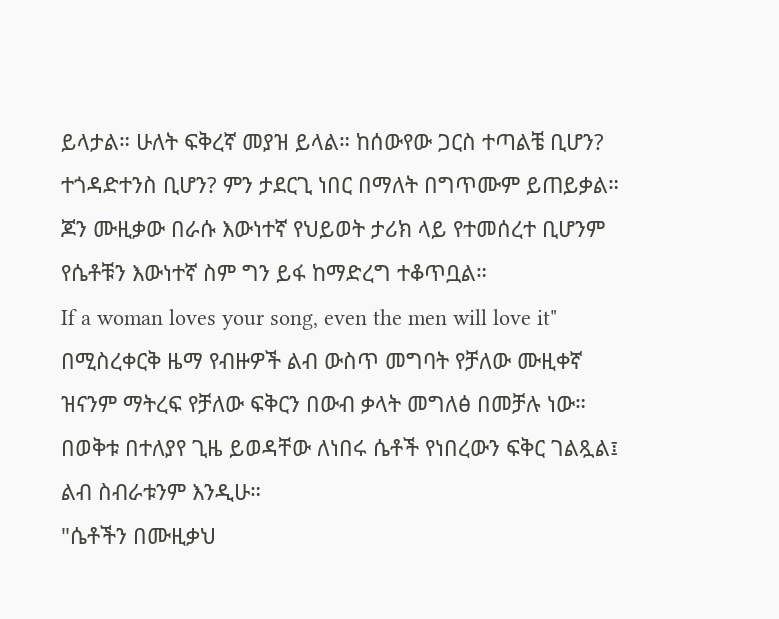ይላታል። ሁለት ፍቅረኛ መያዝ ይላል። ከሰውየው ጋርስ ተጣልቼ ቢሆን? ተጎዳድተንስ ቢሆን? ምን ታደርጊ ነበር በማለት በግጥሙም ይጠይቃል።
ጆን ሙዚቃው በራሱ እውነተኛ የህይወት ታሪክ ላይ የተመሰረተ ቢሆንም የሴቶቹን እውነተኛ ስም ግን ይፋ ከማድረግ ተቆጥቧል።
If a woman loves your song, even the men will love it"
በሚስረቀርቅ ዜማ የብዙዎች ልብ ውስጥ መግባት የቻለው ሙዚቀኛ ዝናንም ማትረፍ የቻለው ፍቅርን በውብ ቃላት መግለፅ በመቻሉ ነው። በወቅቱ በተለያየ ጊዜ ይወዳቸው ለነበሩ ሴቶች የነበረውን ፍቅር ገልጿል፤ ልብ ስብራቱንም እንዲሁ።
"ሴቶችን በሙዚቃህ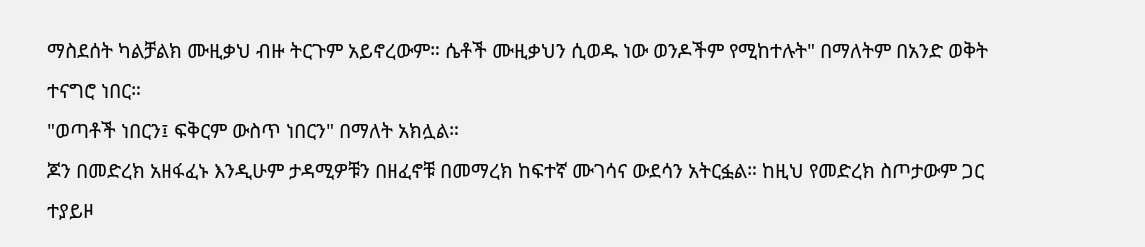ማስደሰት ካልቻልክ ሙዚቃህ ብዙ ትርጉም አይኖረውም። ሴቶች ሙዚቃህን ሲወዱ ነው ወንዶችም የሚከተሉት" በማለትም በአንድ ወቅት ተናግሮ ነበር።
"ወጣቶች ነበርን፤ ፍቅርም ውስጥ ነበርን" በማለት አክሏል።
ጆን በመድረክ አዘፋፈኑ እንዲሁም ታዳሚዎቹን በዘፈኖቹ በመማረክ ከፍተኛ ሙገሳና ውደሳን አትርፏል። ከዚህ የመድረክ ስጦታውም ጋር ተያይዞ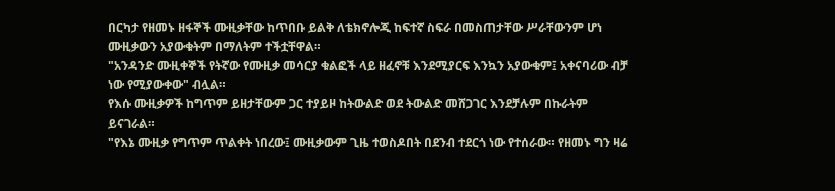በርካታ የዘመኑ ዘፋኞች ሙዚቃቸው ከጥበቡ ይልቅ ለቴክኖሎጂ ከፍተኛ ስፍራ በመስጠታቸው ሥራቸውንም ሆነ ሙዚቃውን አያውቁትም በማለትም ተችቷቸዋል።
"አንዳንድ ሙዚቀኞች የትኛው የሙዚቃ መሳርያ ቁልፎች ላይ ዘፈኖቹ እንደሚያርፍ እንኳን አያውቁም፤ አቀናባሪው ብቻ ነው የሚያውቀው" ብሏል።
የእሱ ሙዚቃዎች ከግጥም ይዘታቸውም ጋር ተያይዞ ከትውልድ ወደ ትውልድ መሸጋገር እንደቻሉም በኩራትም ይናገራል።
"የእኔ ሙዚቃ የግጥም ጥልቀት ነበረው፤ ሙዚቃውም ጊዜ ተወስዶበት በደንብ ተደርጎ ነው የተሰራው። የዘመኑ ግን ዛሬ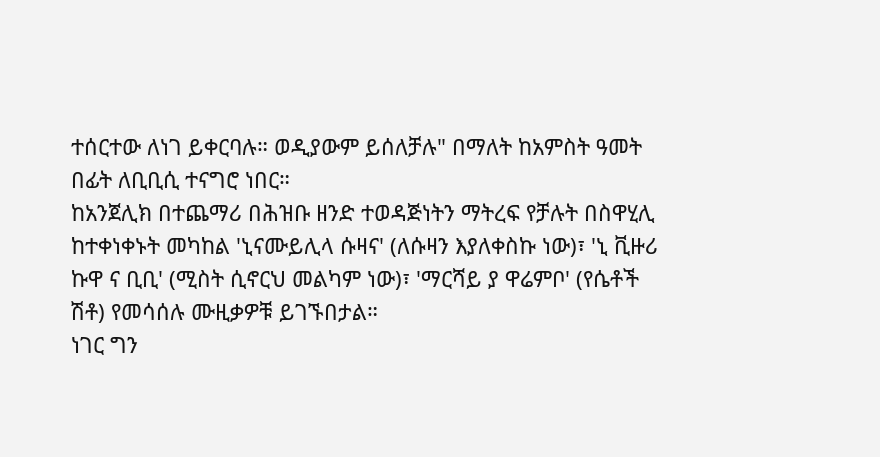ተሰርተው ለነገ ይቀርባሉ። ወዲያውም ይሰለቻሉ" በማለት ከአምስት ዓመት በፊት ለቢቢሲ ተናግሮ ነበር።
ከአንጀሊክ በተጨማሪ በሕዝቡ ዘንድ ተወዳጅነትን ማትረፍ የቻሉት በስዋሂሊ ከተቀነቀኑት መካከል 'ኒናሙይሊላ ሱዛና' (ለሱዛን እያለቀስኩ ነው)፣ 'ኒ ቪዙሪ ኩዋ ና ቢቢ' (ሚስት ሲኖርህ መልካም ነው)፣ 'ማርሻይ ያ ዋሬምቦ' (የሴቶች ሽቶ) የመሳሰሉ ሙዚቃዎቹ ይገኙበታል።
ነገር ግን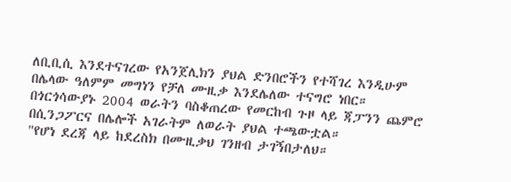ለቢቢሲ እንደተናገረው የአንጀሊክን ያህል ድንበሮችን የተሻገረ እንዲሁም በሌላው ዓለምም መግነን የቻለ ሙዚቃ እንደሌለው ተናግሮ ነበር።
በጎርጎሳውያኑ 2004 ወራትን ባስቆጠረው የመርከብ ጉዞ ላይ ጃፓንን ጨምሮ በሲንጋፖርና በሌሎች አገራትም ለወራት ያህል ተጫውቷል።
"የሆነ ደረጃ ላይ ከደረስክ በሙዚቃህ ገንዘብ ታገኝበታለህ።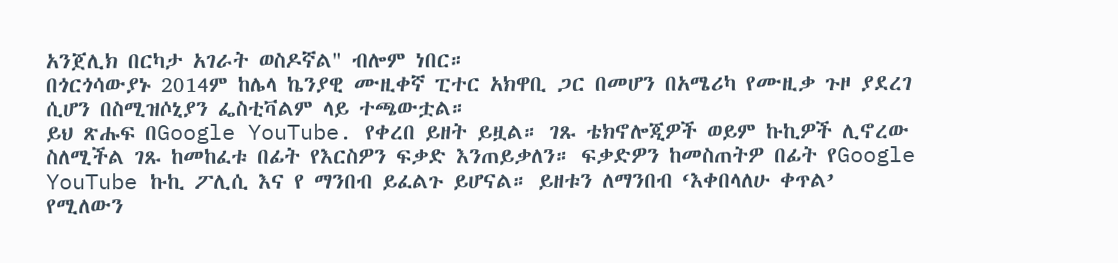አንጀሊክ በርካታ አገራት ወስዶኛል" ብሎም ነበር።
በጎርጎሳውያኑ 2014ም ከሌላ ኬንያዊ ሙዚቀኛ ፒተር አክዋቢ ጋር በመሆን በአሜሪካ የሙዚቃ ጉዞ ያደረገ ሲሆን በስሚዝሶኒያን ፌስቲቫልም ላይ ተጫውቷል።
ይህ ጽሑፍ በGoogle YouTube. የቀረበ ይዘት ይዟል። ገጹ ቴክኖሎጂዎች ወይም ኩኪዎች ሊኖረው ስለሚችል ገጹ ከመከፈቱ በፊት የእርስዎን ፍቃድ እንጠይቃለን። ፍቃድዎን ከመስጠትዎ በፊት የGoogle YouTube ኩኪ ፖሊሲ እና የ ማንበብ ይፈልጉ ይሆናል። ይዘቱን ለማንበብ ‘እቀበላለሁ ቀጥል’ የሚለውን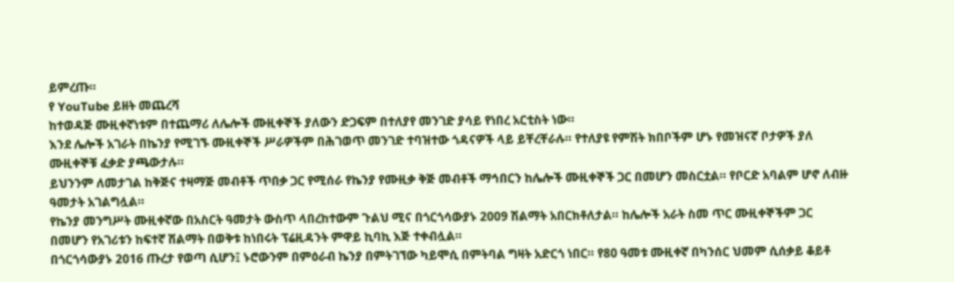ይምረጡ።
የ YouTube ይዘት መጨረሻ
ከተወዳጅ ሙዚቀኛነቱም በተጨማሪ ለሌሎች ሙዚቀኞች ያለውን ድጋፍም በተለያየ መንገድ ያሳይ የነበረ አርቲስት ነው።
እንደ ሌሎች አገራት በኬንያ የሚገኙ ሙዚቀኞች ሥራዎችም በሕገወጥ መንገድ ተባዝተው ጎዳናዎች ላይ ይቸረቸራሉ። የተለያዩ የምሽት ክበቦችም ሆኑ የመዝናኛ ቦታዎች ያለ ሙዚቀኞቹ ፈቃድ ያጫውታሉ።
ይህንንም ለመታገል ከቅጅና ተዛማጅ መብቶች ጥበቃ ጋር የሚሰራ የኬንያ የሙዚቃ ቅጅ መብቶች ማኅበርን ከሌሎች ሙዚቀኞች ጋር በመሆን መስርቷል። የቦርድ አባልም ሆኖ ለብዙ ዓመታት አገልግሏል።
የኬንያ መንግሥት ሙዚቀኛው በአስርት ዓመታት ውስጥ ላበረከተውም ጉልህ ሚና በጎርጎሳውያኑ 2009 ሽልማት አበርክቶለታል። ከሌሎች አራት ስመ ጥር ሙዚቀኞችም ጋር በመሆን የአገሪቱን ከፍተኛ ሽልማት በወቅቱ ከነበሩት ፕሬዚዳንት ምዋይ ኪባኪ እጅ ተቀብሏል።
በጎርጎሳውያኑ 2016 ጡረታ የወጣ ሲሆን፤ ኑሮውንም በምዕራብ ኬንያ በምትገኘው ካይሞሲ በምትባል ግዛት አድርጎ ነበር። የ80 ዓመቱ ሙዚቀኛ በካንሰር ህመም ሲሰቃይ ቆይቶ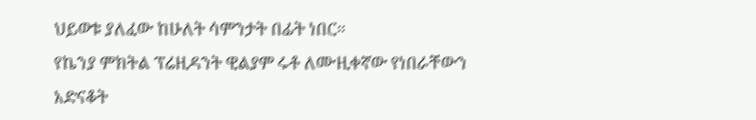ህይወቱ ያለፈው ከሁለት ሳምንታት በፊት ነበር።
የኬንያ ምክትል ፕሬዚዳንት ዊልያም ሩቶ ለሙዚቀኛው የነበራቸውን አድናቆት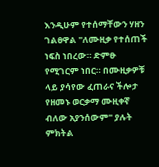እንዲሁም የተሰማቸውን ሃዘን ገልፀዋል "ለሙዚቃ የተሰጠች ነፍስ ነበረው። ድምፁ የሚገርም ነበር። በሙዚቃዎቹ ላይ ያሳየው ፈጠራና ችሎታ የዘመኑ ወርቃማ ሙዚቀኛ ብለው አያንሰውም" ያሉት ምክትል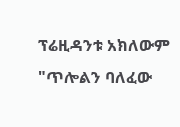ፕሬዚዳንቱ አክለውም "ጥሎልን ባለፈው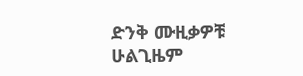ድንቅ ሙዚቃዎቹ ሁልጊዜም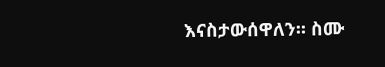እናስታውሰዋለን። ስሙ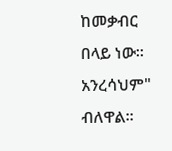ከመቃብር በላይ ነው። አንረሳህም" ብለዋል።